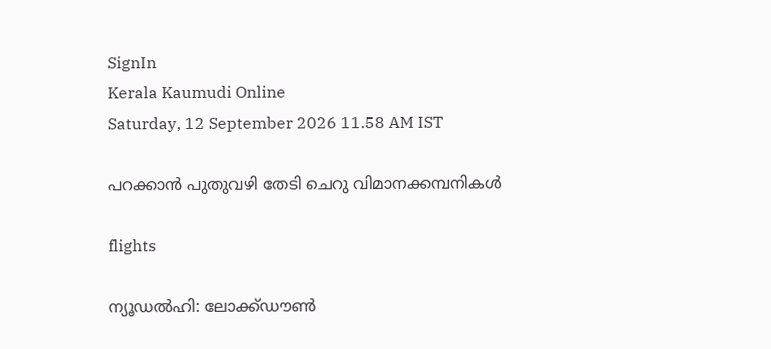SignIn
Kerala Kaumudi Online
Saturday, 12 September 2026 11.58 AM IST

പറക്കാൻ പുതുവഴി തേടി ചെറു വിമാനക്കമ്പനികൾ

flights

ന്യൂഡൽഹി: ലോക്ക്ഡൗൺ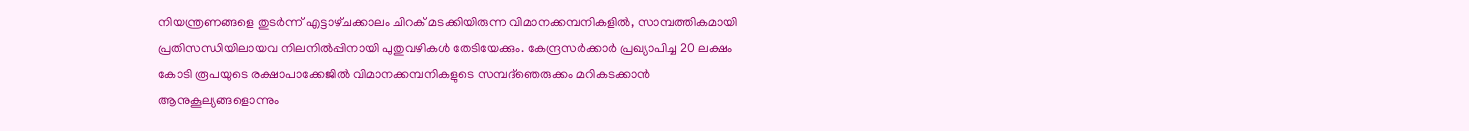നിയന്ത്രണങ്ങളെ തുടർന്ന് എട്ടാഴ്‌ചക്കാലം ചിറക് മടക്കിയിരുന്ന വിമാനക്കമ്പനികളിൽ, സാമ്പത്തികമായി പ്രതിസന്ധിയിലായവ നിലനിൽപ്പിനായി പുതുവഴികൾ തേടിയേക്കും. കേന്ദ്രസർക്കാർ പ്രഖ്യാപിച്ച 20 ലക്ഷം കോടി രൂപയുടെ രക്ഷാപാക്കേജിൽ വിമാനക്കമ്പനികളുടെ സമ്പദ്‌ഞെരുക്കം മറികടക്കാൻ ആനുകൂല്യങ്ങളൊന്നും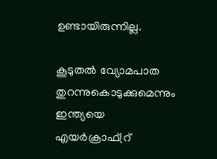ഉണ്ടായിരുന്നില്ല.

കൂടുതൽ വ്യോമപാത തുറന്നുകൊടുക്കുമെന്നും ഇന്ത്യയെ എയർക്രാഫ്‌റ്ര്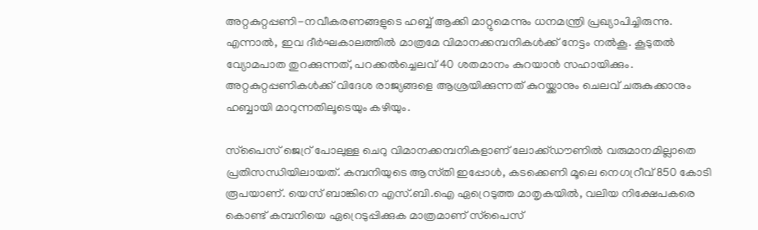അറ്റകുറ്റപ്പണി-നവീകരണങ്ങളുടെ ഹബ്ബ് ആക്കി മാറ്റുമെന്നും ധനമന്ത്രി പ്രഖ്യാപിച്ചിരുന്നു. എന്നാൽ, ഇവ ദീർഘകാലത്തിൽ മാത്രമേ വിമാനക്കമ്പനികൾക്ക് നേട്ടം നൽകൂ. കൂടുതൽ വ്യോമപാത തുറക്കുന്നത്, പറക്കൽച്ചെലവ് 40 ശതമാനം കുറയാൻ സഹായിക്കും. അറ്റകുറ്റപ്പണികൾക്ക് വിദേശ രാജ്യങ്ങളെ ആശ്രയിക്കുന്നത് കുറയ്ക്കാനും ചെലവ് ചരുകുക്കാനും ഹബ്ബായി മാറുന്നതിലൂടെയും കഴിയും.

സ്‌പൈസ് ജെറ്ര് പോലുള്ള ചെറു വിമാനക്കമ്പനികളാണ് ലോക്ക്ഡൗണിൽ വരുമാനമില്ലാതെ പ്രതിസന്ധിയിലായത്. കമ്പനിയുടെ ആസ്‌തി ഇപ്പോൾ, കടക്കെണി മൂലെ നെഗറ്രീവ് 850 കോടി രൂപയാണ്. യെസ് ബാങ്കിനെ എസ്.ബി.ഐ ഏറ്രെടുത്ത മാതൃകയിൽ, വലിയ നിക്ഷേപകരെ കൊണ്ട് കമ്പനിയെ ഏറ്രെടുപ്പിക്കുക മാത്രമാണ് സ്‌പൈസ്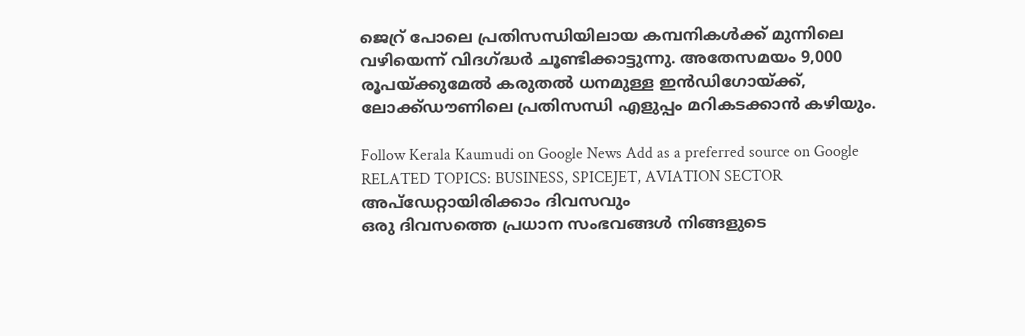ജെറ്ര് പോലെ പ്രതിസന്ധിയിലായ കമ്പനികൾക്ക് മുന്നിലെ വഴിയെന്ന് വിദഗ്ദ്ധർ ചൂണ്ടിക്കാട്ടുന്നു. അതേസമയം 9,000 രൂപയ്ക്കുമേൽ കരുതൽ ധനമുള്ള ഇൻഡിഗോയ്ക്ക്, ലോക്ക്ഡൗണിലെ പ്രതിസന്ധി എളുപ്പം മറികടക്കാൻ കഴിയും.

Follow Kerala Kaumudi on Google News Add as a preferred source on Google
RELATED TOPICS: BUSINESS, SPICEJET, AVIATION SECTOR
അപ്ഡേറ്റായിരിക്കാം ദിവസവും
ഒരു ദിവസത്തെ പ്രധാന സംഭവങ്ങൾ നിങ്ങളുടെ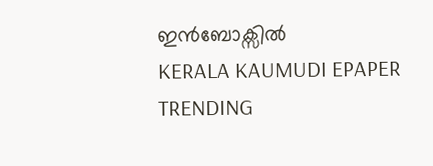ഇൻബോക്സിൽ
KERALA KAUMUDI EPAPER
TRENDING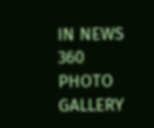IN NEWS 360
PHOTO GALLERY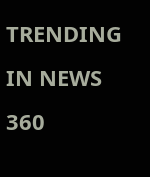TRENDING IN NEWS 360